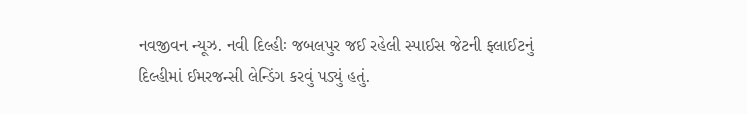નવજીવન ન્યૂઝ. નવી દિલ્હીઃ જબલપુર જઈ રહેલી સ્પાઈસ જેટની ફ્લાઈટનું દિલ્હીમાં ઈમરજન્સી લેન્ડિંગ કરવું પડ્યું હતું.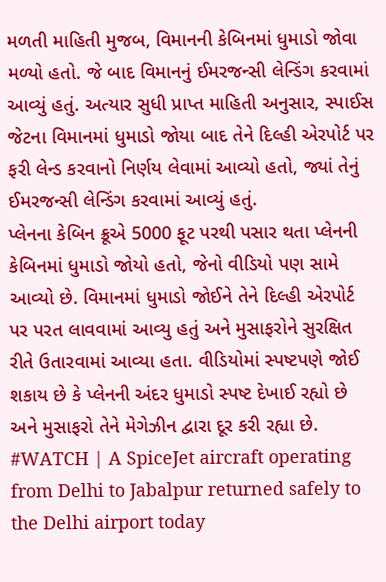મળતી માહિતી મુજબ, વિમાનની કેબિનમાં ધુમાડો જોવા મળ્યો હતો. જે બાદ વિમાનનું ઈમરજન્સી લેન્ડિંગ કરવામાં આવ્યું હતું. અત્યાર સુધી પ્રાપ્ત માહિતી અનુસાર, સ્પાઈસ જેટના વિમાનમાં ધુમાડો જોયા બાદ તેને દિલ્હી એરપોર્ટ પર ફરી લેન્ડ કરવાનો નિર્ણય લેવામાં આવ્યો હતો, જ્યાં તેનું ઈમરજન્સી લેન્ડિંગ કરવામાં આવ્યું હતું.
પ્લેનના કેબિન ક્રૂએ 5000 ફૂટ પરથી પસાર થતા પ્લેનની કેબિનમાં ધુમાડો જોયો હતો, જેનો વીડિયો પણ સામે આવ્યો છે. વિમાનમાં ધુમાડો જોઈને તેને દિલ્હી એરપોર્ટ પર પરત લાવવામાં આવ્યુ હતું અને મુસાફરોને સુરક્ષિત રીતે ઉતારવામાં આવ્યા હતા. વીડિયોમાં સ્પષ્ટપણે જોઈ શકાય છે કે પ્લેનની અંદર ધુમાડો સ્પષ્ટ દેખાઈ રહ્યો છે અને મુસાફરો તેને મેગેઝીન દ્વારા દૂર કરી રહ્યા છે.
#WATCH | A SpiceJet aircraft operating from Delhi to Jabalpur returned safely to the Delhi airport today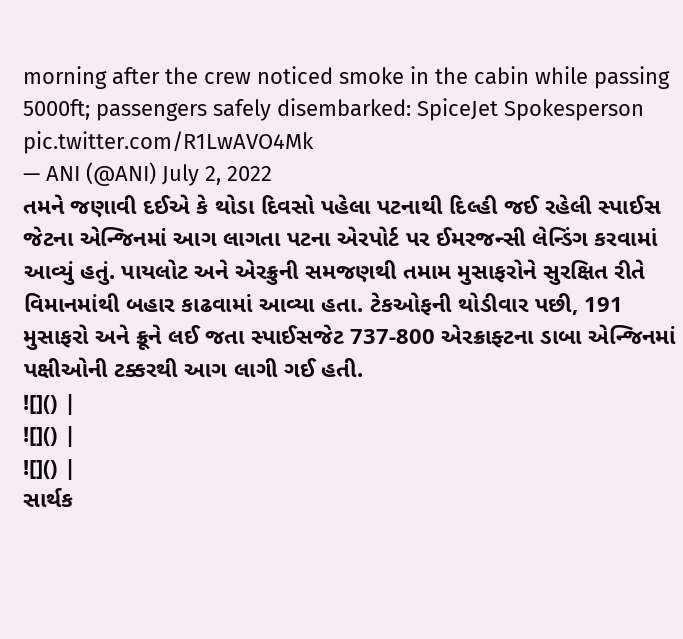morning after the crew noticed smoke in the cabin while passing 5000ft; passengers safely disembarked: SpiceJet Spokesperson pic.twitter.com/R1LwAVO4Mk
— ANI (@ANI) July 2, 2022
તમને જણાવી દઈએ કે થોડા દિવસો પહેલા પટનાથી દિલ્હી જઈ રહેલી સ્પાઈસ જેટના એન્જિનમાં આગ લાગતા પટના એરપોર્ટ પર ઈમરજન્સી લેન્ડિંગ કરવામાં આવ્યું હતું. પાયલોટ અને એરક્રુની સમજણથી તમામ મુસાફરોને સુરક્ષિત રીતે વિમાનમાંથી બહાર કાઢવામાં આવ્યા હતા. ટેકઓફની થોડીવાર પછી, 191 મુસાફરો અને ક્રૂને લઈ જતા સ્પાઈસજેટ 737-800 એરક્રાફ્ટના ડાબા એન્જિનમાં પક્ષીઓની ટક્કરથી આગ લાગી ગઈ હતી.
![]() |
![]() |
![]() |
સાર્થક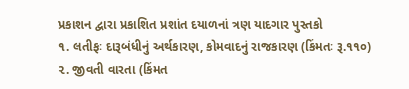પ્રકાશન દ્વારા પ્રકાશિત પ્રશાંત દયાળનાં ત્રણ યાદગાર પુસ્તકો
૧. લતીફઃ દારૂબંધીનું અર્થકારણ, કોમવાદનું રાજકારણ (કિંમતઃ રૂ.૧૧૦)
૨. જીવતી વારતા (કિંમત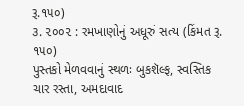રૂ.૧૫૦)
૩. ૨૦૦૨ : રમખાણોનું અધૂરું સત્ય (કિંમત રૂ. ૧૫૦)
પુસ્તકો મેળવવાનું સ્થળઃ બુકશૅલ્ફ, સ્વસ્તિક ચાર રસ્તા, અમદાવાદ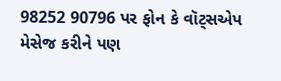98252 90796 પર ફોન કે વૉટ્સએપ મેસેજ કરીને પણ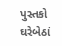પુસ્તકો ઘરેબેઠાં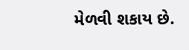મેળવી શકાય છે.